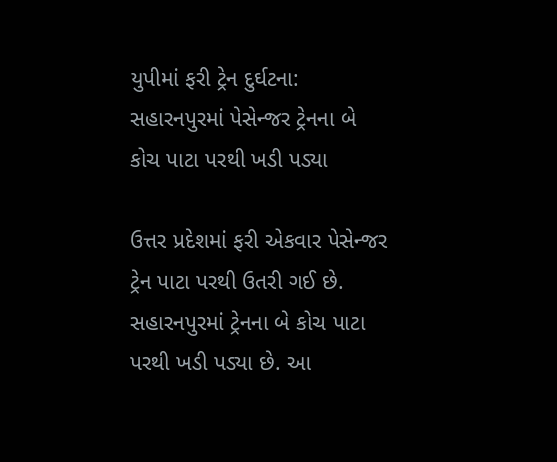યુપીમાં ફરી ટ્રેન દુર્ઘટના: સહારનપુરમાં પેસેન્જર ટ્રેનના બે કોચ પાટા પરથી ખડી પડ્યા

ઉત્તર પ્રદેશમાં ફરી એકવાર પેસેન્જર ટ્રેન પાટા પરથી ઉતરી ગઈ છે. સહારનપુરમાં ટ્રેનના બે કોચ પાટા પરથી ખડી પડ્યા છે. આ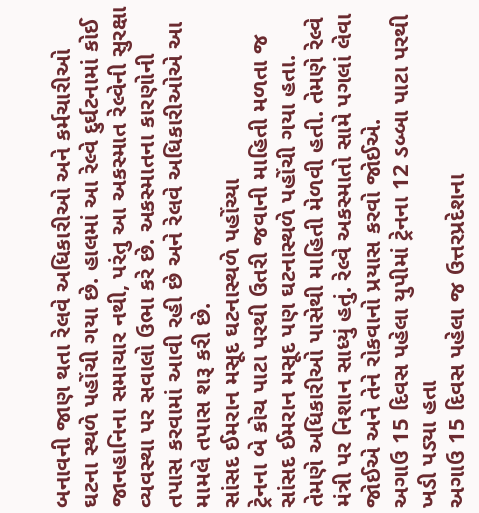બનાવની જાણ થતા રેલવે અધિકારીઓ અને કર્મચારીઓ ઘટના સ્થળે પહોંચી ગયા છે. હાલમાં આ રેલ્વે દુર્ઘટનામાં કોઈ જાનહાનિના સમાચાર નથી, પરંતુ આ અકસ્માત રેલ્વેની સુરક્ષા વ્યવસ્થા પર સવાલો ઉભા કરે છે. અકસ્માતના કારણોની તપાસ કરવામાં આવી રહી છે અને રેલવે અધિકારીઓએ આ મામલે તપાસ શરૂ કરી છે.
સાંસદ ઈમરાન મસૂદ ઘટનાસ્થળે પહોંચ્યા
ટ્રેનના બે કોચ પાટા પરથી ઉતરી જવાની માહિતી મળતા જ સાંસદ ઈમરાન મસૂદ પણ ઘટનાસ્થળે પહોંચી ગયા હતા. તેમણે અધિકારીઓ પાસેથી માહિતી મેળવી હતી. તેમણે રેલ્વે મંત્રી પર નિશાન સાધ્યું હતું. રેલ્વે અકસ્માતો સામે પગલાં લેવા જોઈએ અને તેને રોકવાનો પ્રયાસ કરવો જોઈએ.
અગાઉ 15 દિવસ પહેલા યુપીમાં ટ્રેનના 12 ડબ્બા પાટા પરથી ખડી પડ્યા હતા
અગાઉ 15 દિવસ પહેલા જ ઉત્તરપ્રદેશના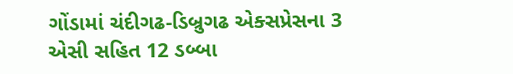ગોંડામાં ચંદીગઢ-ડિબ્રુગઢ એક્સપ્રેસના 3 એસી સહિત 12 ડબ્બા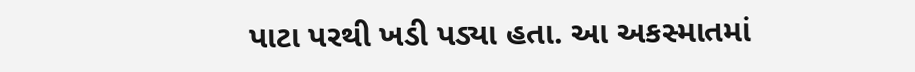પાટા પરથી ખડી પડ્યા હતા. આ અકસ્માતમાં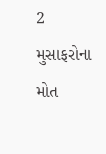2 મુસાફરોના મોત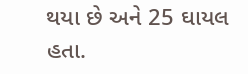થયા છે અને 25 ઘાયલ હતા.